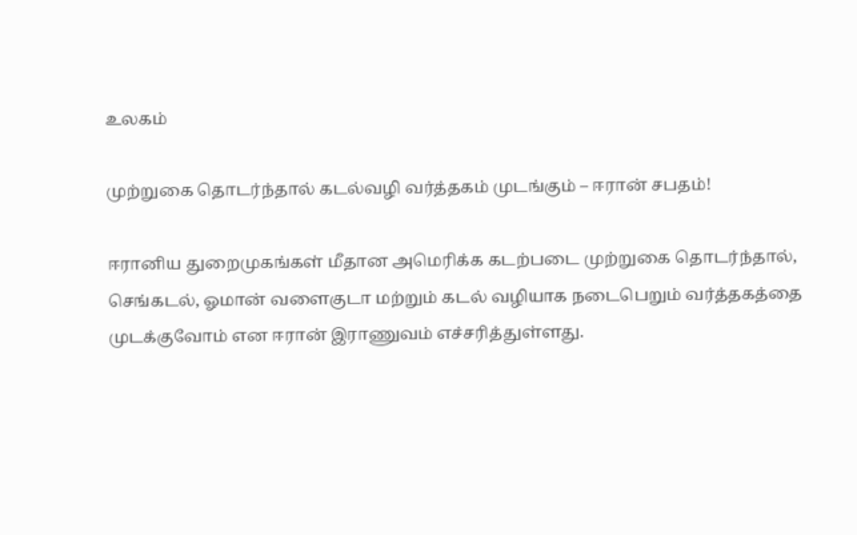உலகம்

முற்றுகை தொடர்ந்தால் கடல்வழி வர்த்தகம் முடங்கும் – ஈரான் சபதம்!

ஈரானிய துறைமுகங்கள் மீதான அமெரிக்க கடற்படை முற்றுகை தொடர்ந்தால், செங்கடல், ஓமான் வளைகுடா மற்றும் கடல் வழியாக நடைபெறும் வர்த்தகத்தை முடக்குவோம் என ஈரான் இராணுவம் எச்சரித்துள்ளது.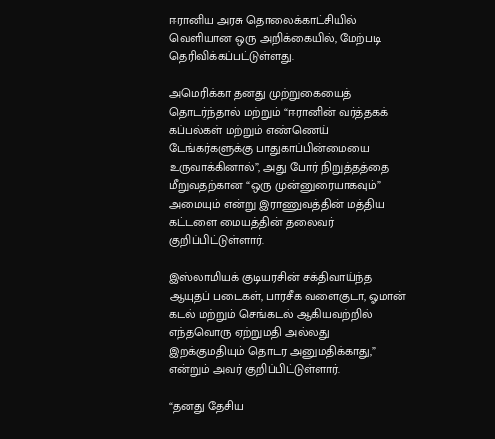ஈரானிய அரசு தொலைக்காட்சியில் வெளியான ஒரு அறிக்கையில், மேற்படி தெரிவிக்கப்பட்டுள்ளது.

அமெரிக்கா தனது முற்றுகையைத் தொடர்ந்தால் மற்றும் “ஈரானின் வர்த்தகக் கப்பல்கள் மற்றும் எண்ணெய் டேங்கர்களுக்கு பாதுகாப்பின்மையை உருவாக்கினால்”, அது போர் நிறுத்தத்தை மீறுவதற்கான “ஒரு முன்னுரையாகவும்” அமையும் என்று இராணுவத்தின் மத்திய கட்டளை மையத்தின் தலைவர் குறிப்பிட்டுள்ளார்.

இஸ்லாமியக் குடியரசின் சக்திவாய்ந்த ஆயுதப் படைகள், பாரசீக வளைகுடா, ஓமான் கடல் மற்றும் செங்கடல் ஆகியவற்றில் எந்தவொரு ஏற்றுமதி அல்லது இறக்குமதியும் தொடர அனுமதிக்காது,” என்றும் அவர் குறிப்பிட்டுள்ளார்.

“தனது தேசிய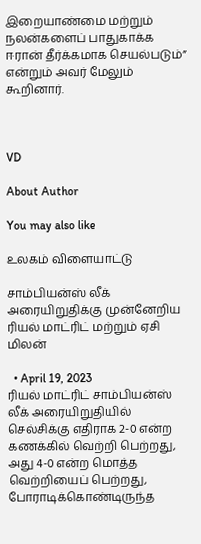இறையாண்மை மற்றும் நலன்களைப் பாதுகாக்க ஈரான் தீர்க்கமாக செயல்படும்” என்றும் அவர் மேலும் கூறினார்.



VD

About Author

You may also like

உலகம் விளையாட்டு

சாம்பியன்ஸ் லீக் அரையிறுதிக்கு முன்னேறிய ரியல் மாட்ரிட் மற்றும் ஏசி மிலன்

  • April 19, 2023
ரியல் மாட்ரிட் சாம்பியன்ஸ் லீக் அரையிறுதியில் செல்சிக்கு எதிராக 2-0 என்ற கணக்கில் வெற்றி பெற்றது, அது 4-0 என்ற மொத்த வெற்றியைப் பெற்றது, போராடிக்கொண்டிருந்த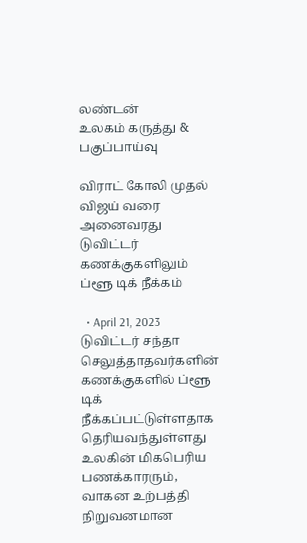லண்டன்
உலகம் கருத்து & பகுப்பாய்வு

விராட் கோலி முதல் விஜய் வரை அனைவரது டுவிட்டர் கணக்குகளிலும் ப்ளூ டிக் நீக்கம்

  • April 21, 2023
டுவிட்டர் சந்தா செலுத்தாதவர்களின் கணக்குகளில் ப்ளூ டிக் நீக்கப்பட்டுள்ளதாக தெரியவந்துள்ளது உலகின் மிகபெரிய பணக்காரரும், வாகன உற்பத்தி நிறுவனமான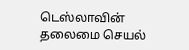டெஸ்லாவின் தலைமை செயல்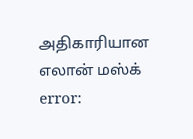அதிகாரியான எலான் மஸ்க்
error: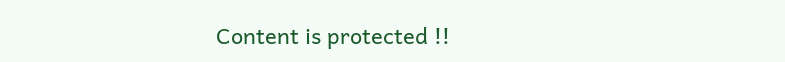Content is protected !!